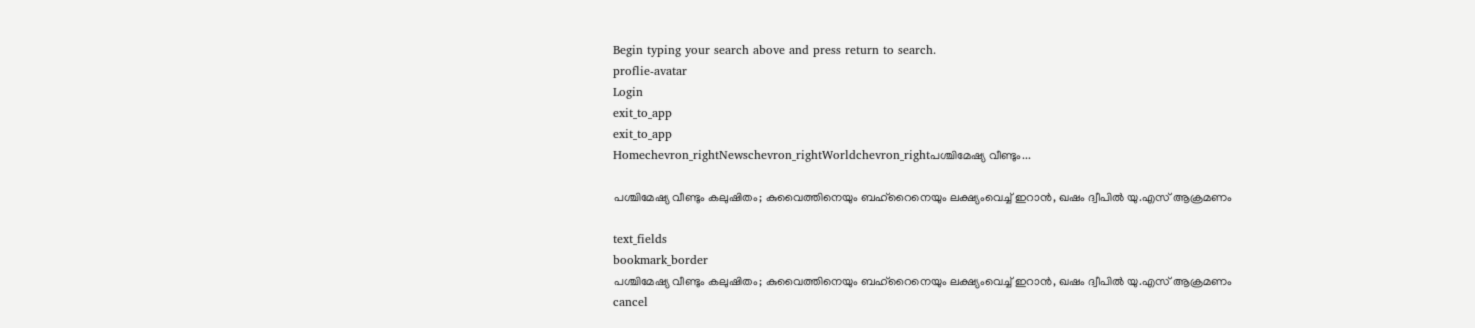Begin typing your search above and press return to search.
proflie-avatar
Login
exit_to_app
exit_to_app
Homechevron_rightNewschevron_rightWorldchevron_rightപശ്ചിമേഷ്യ വീണ്ടും...

പശ്ചിമേഷ്യ വീണ്ടും കലുഷിതം; കുവൈത്തിനെയും ബഹ്‌റൈനെയും ലക്ഷ്യംവെച്ച് ഇറാൻ, ഖഷം ദ്വീപിൽ യു.എസ് ആക്രമണം

text_fields
bookmark_border
പശ്ചിമേഷ്യ വീണ്ടും കലുഷിതം; കുവൈത്തിനെയും ബഹ്‌റൈനെയും ലക്ഷ്യംവെച്ച് ഇറാൻ, ഖഷം ദ്വീപിൽ യു.എസ് ആക്രമണം
cancel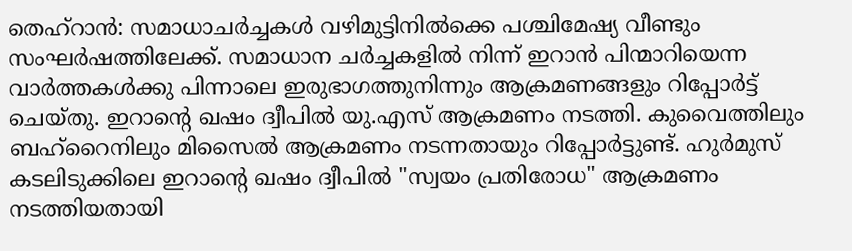തെഹ്റാൻ: സമാധാചർച്ചകൾ വഴിമുട്ടിനിൽക്കെ പശ്ചിമേഷ്യ വീണ്ടും സംഘർഷത്തിലേക്ക്. സമാധാന ചർച്ചകളിൽ നിന്ന് ഇറാൻ പിന്മാറിയെന്ന വാർത്തകൾക്കു പിന്നാലെ ഇരുഭാഗത്തുനിന്നും ആക്രമണങ്ങളും റിപ്പോർട്ട് ചെയ്തു. ഇറാന്റെ ഖഷം ദ്വീപിൽ യു.എസ് ആക്രമണം നടത്തി. കുവൈത്തിലും ബഹ്‌റൈനിലും മിസൈൽ ആക്രമണം നടന്നതായും റിപ്പോർട്ടുണ്ട്. ഹുർമുസ് കടലിടുക്കിലെ ഇറാന്റെ ഖഷം ദ്വീപിൽ "സ്വയം പ്രതിരോധ" ആക്രമണം നടത്തിയതായി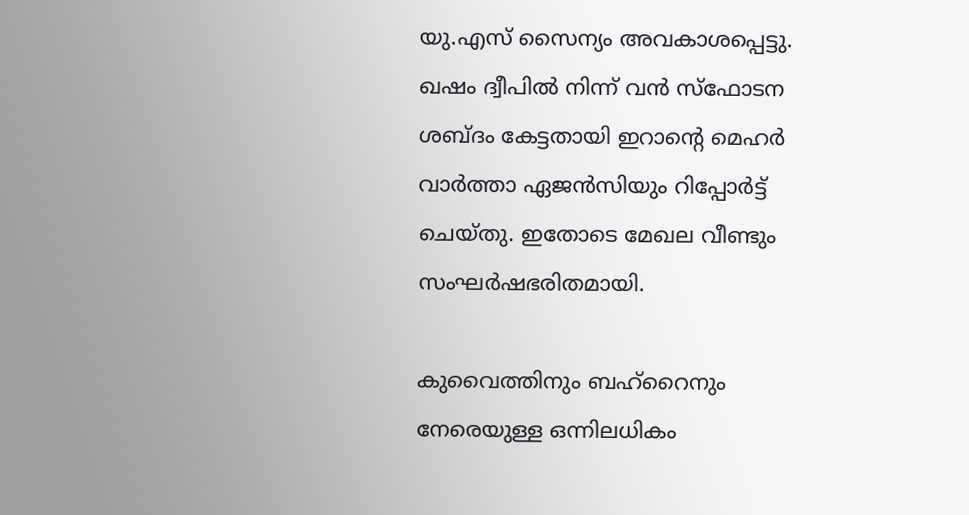യു.എസ് സൈന്യം അവകാശപ്പെട്ടു. ഖഷം ദ്വീപിൽ നിന്ന് വൻ സ്ഫോടന ശബ്ദം കേട്ടതായി ഇറാന്റെ മെഹർ വാർത്താ ഏജൻസിയും റിപ്പോർട്ട് ചെയ്തു. ഇതോടെ മേഖല വീണ്ടും സംഘർഷഭരിതമായി.

കുവൈത്തിനും ബഹ്റൈനും നേരെയുള്ള ഒന്നിലധികം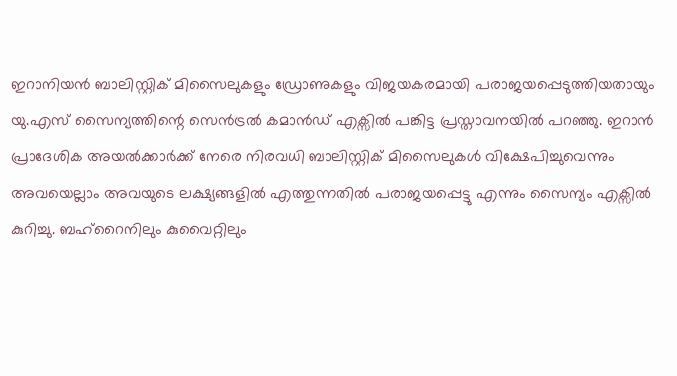ഇറാനിയൻ ബാലിസ്റ്റിക് മിസൈലുകളും ഡ്രോണുകളും വിജയകരമായി പരാജയപ്പെടുത്തിയതായും യു.എസ് സൈന്യത്തിന്റെ സെൻട്രൽ കമാൻഡ് എക്സിൽ പങ്കിട്ട പ്രസ്താവനയിൽ പറഞ്ഞു. ഇറാൻ പ്രാദേശിക അയൽക്കാർക്ക് നേരെ നിരവധി ബാലിസ്റ്റിക് മിസൈലുകൾ വിക്ഷേപിച്ചുവെന്നും അവയെല്ലാം അവയുടെ ലക്ഷ്യങ്ങളിൽ എത്തുന്നതിൽ പരാജയപ്പെട്ടു എന്നും സൈന്യം എക്സിൽ കുറിച്ചു. ബഹ്‌റൈനിലും കുവൈറ്റിലും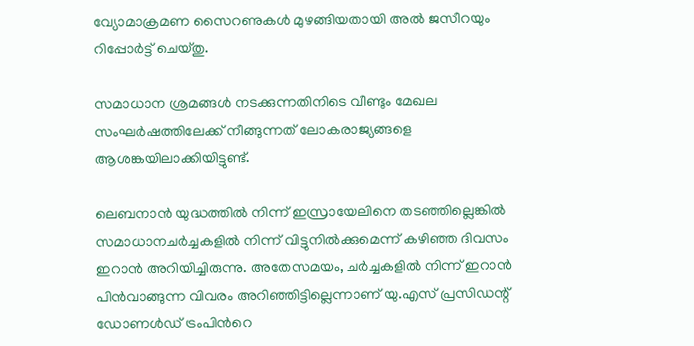വ്യോമാക്രമണ സൈറണുകൾ മുഴങ്ങിയതായി അൽ ജസീറയും റിപ്പോർട്ട് ചെയ്തു.

സമാധാന ശ്രമങ്ങൾ നടക്കുന്നതിനിടെ വീണ്ടും മേഖല സംഘർഷത്തിലേക്ക് നീങ്ങുന്നത് ലോകരാജ്യങ്ങളെ ആശങ്കയിലാക്കിയിട്ടുണ്ട്.

ലെബനാൻ യുദ്ധത്തിൽ നിന്ന് ഇസ്രായേലിനെ തടഞ്ഞില്ലെങ്കിൽ സമാധാനചർച്ചകളിൽ നിന്ന് വിട്ടുനിൽക്കുമെന്ന് കഴിഞ്ഞ ദിവസം ഇറാൻ അറിയിച്ചിരുന്നു. അതേസമയം, ചർച്ചകളിൽ നിന്ന് ഇറാൻ പിൻവാങ്ങുന്ന വിവരം അറിഞ്ഞിട്ടില്ലെന്നാണ് യു.എസ് പ്രസിഡന്റ് ഡോണൾഡ് ട്രംപിന്‍റെ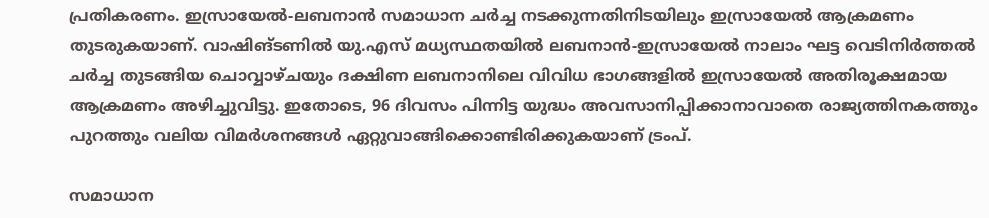പ്രതികരണം. ഇസ്രായേൽ-ലബനാൻ സമാധാന ചർച്ച നടക്കുന്നതിനിടയിലും ഇസ്രായേൽ ആക്രമണം തുടരുകയാണ്. വാഷിങ്ടണിൽ യു.എസ് മധ്യസ്ഥതയിൽ ലബനാൻ-ഇസ്രായേൽ നാലാം ഘട്ട വെടിനിർത്തൽ ചർച്ച തുടങ്ങിയ ചൊവ്വാഴ്ചയും ദക്ഷിണ ലബനാനിലെ വിവിധ ഭാഗങ്ങളിൽ ഇസ്രായേൽ അതിരൂക്ഷമായ ആക്രമണം അഴിച്ചുവിട്ടു. ഇതോടെ, 96 ദിവസം പിന്നിട്ട യുദ്ധം അവസാനിപ്പിക്കാനാവാതെ രാജ്യത്തിനകത്തും പുറത്തും വലിയ വിമർശനങ്ങൾ ഏറ്റുവാങ്ങിക്കൊണ്ടിരിക്കുകയാണ് ട്രംപ്.

സമാധാന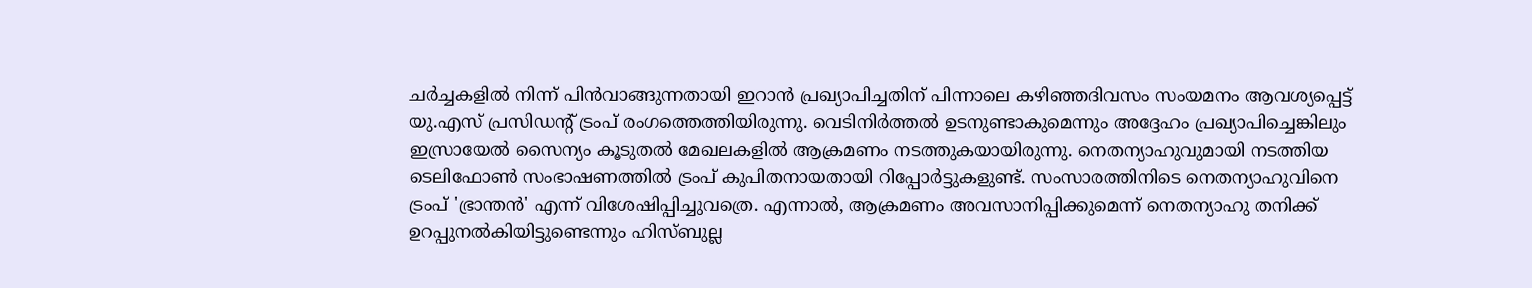ചർച്ചകളിൽ നിന്ന് പിൻവാങ്ങുന്നതായി ഇറാൻ പ്രഖ്യാപിച്ചതിന് പിന്നാലെ കഴിഞ്ഞദിവസം സംയമനം ആവശ്യപ്പെട്ട് യു.എസ് പ്രസിഡന്റ് ട്രംപ് രംഗത്തെത്തിയിരുന്നു. വെടിനിർത്തൽ ഉടനുണ്ടാകുമെന്നും അദ്ദേഹം പ്രഖ്യാപിച്ചെങ്കിലും ഇസ്രായേൽ സൈന്യം കൂടുതൽ മേഖലകളിൽ ആക്രമണം നടത്തുകയായിരുന്നു. നെതന്യാഹുവുമായി നടത്തിയ ടെലിഫോൺ സംഭാഷണത്തിൽ ട്രംപ് കുപിതനായതായി റിപ്പോർട്ടുകളുണ്ട്. സംസാരത്തിനിടെ നെതന്യാഹുവിനെ ട്രംപ് 'ഭ്രാന്തൻ' എന്ന് വിശേഷിപ്പിച്ചുവത്രെ. എന്നാൽ, ആക്രമണം അവസാനിപ്പിക്കുമെന്ന് നെതന്യാഹു തനിക്ക് ഉറപ്പുനൽകിയിട്ടുണ്ടെന്നും ഹിസ്ബുല്ല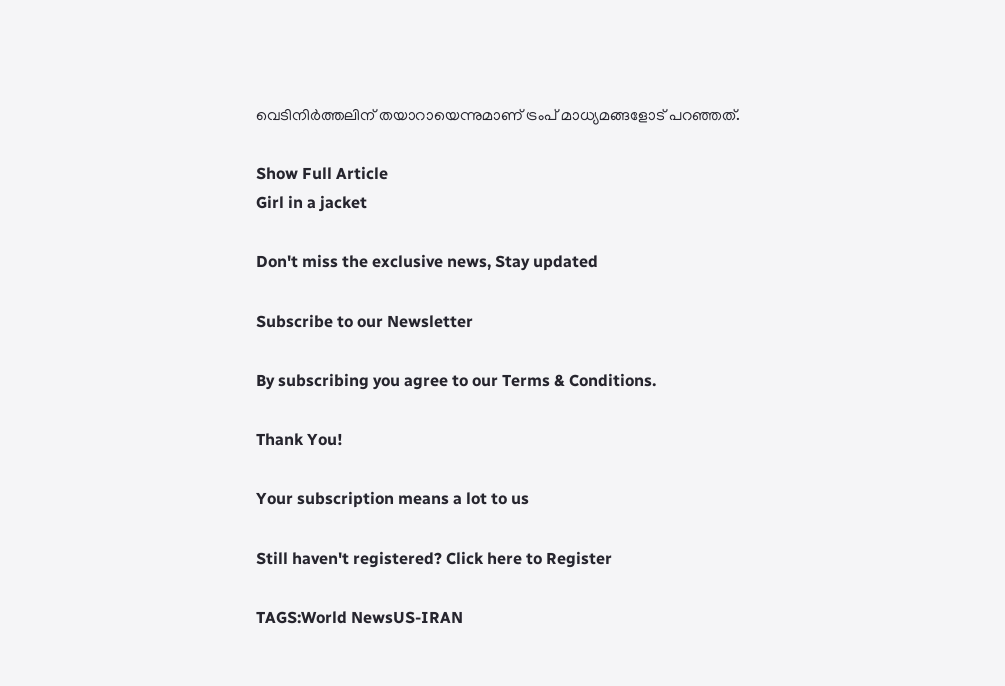വെടിനിർത്തലിന് തയാറായെന്നുമാണ് ട്രംപ് മാധ്യമങ്ങളോട് പറഞ്ഞത്.

Show Full Article
Girl in a jacket

Don't miss the exclusive news, Stay updated

Subscribe to our Newsletter

By subscribing you agree to our Terms & Conditions.

Thank You!

Your subscription means a lot to us

Still haven't registered? Click here to Register

TAGS:World NewsUS-IRAN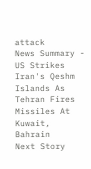attack
News Summary - US Strikes Iran's Qeshm Islands As Tehran Fires Missiles At Kuwait, Bahrain
Next Story